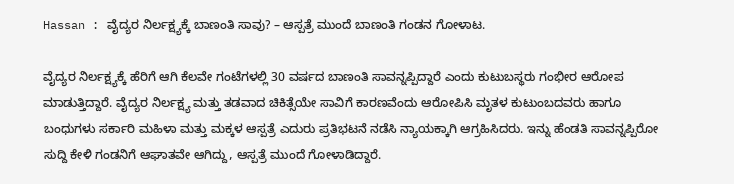Hassan : ವೈದ್ಯರ ನಿರ್ಲಕ್ಷ್ಯಕ್ಕೆ ಬಾಣಂತಿ ಸಾವು? – ಆಸ್ಪತ್ರೆ ಮುಂದೆ ಬಾಣಂತಿ ಗಂಡನ ಗೋಳಾಟ.

ವೈದ್ಯರ ನಿರ್ಲಕ್ಷ್ಯಕ್ಕೆ ಹೆರಿಗೆ ಆಗಿ ಕೆಲವೇ ಗಂಟೆಗಳಲ್ಲಿ 30 ವರ್ಷದ ಬಾಣಂತಿ ಸಾವನ್ನಪ್ಪಿದ್ದಾರೆ ಎಂದು ಕುಟುಬಸ್ಥರು ಗಂಭೀರ ಆರೋಪ ಮಾಡುತ್ತಿದ್ದಾರೆ. ವೈದ್ಯರ ನಿರ್ಲಕ್ಷ್ಯ ಮತ್ತು ತಡವಾದ ಚಿಕಿತ್ಸೆಯೇ ಸಾವಿಗೆ ಕಾರಣವೆಂದು ಆರೋಪಿಸಿ ಮೃತಳ ಕುಟುಂಬದವರು ಹಾಗೂ ಬಂಧುಗಳು ಸರ್ಕಾರಿ ಮಹಿಳಾ ಮತ್ತು ಮಕ್ಕಳ ಆಸ್ಪತ್ರೆ ಎದುರು ಪ್ರತಿಭಟನೆ ನಡೆಸಿ ನ್ಯಾಯಕ್ಕಾಗಿ ಆಗ್ರಹಿಸಿದರು. ಇನ್ನು ಹೆಂಡತಿ ಸಾವನ್ನಪ್ಪಿರೋ ಸುದ್ದಿ ಕೇಳಿ ಗಂಡನಿಗೆ ಆಘಾತವೇ ಆಗಿದ್ದು, ಆಸ್ಪತ್ರೆ ಮುಂದೆ ಗೋಳಾಡಿದ್ದಾರೆ.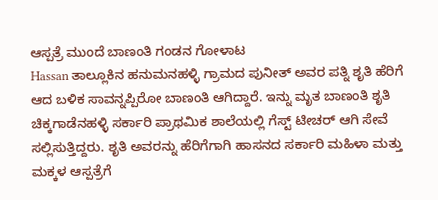ಆಸ್ಪತ್ರೆ ಮುಂದೆ ಬಾಣಂತಿ ಗಂಡನ ಗೋಳಾಟ
Hassan ತಾಲ್ಲೂಕಿನ ಹನುಮನಹಳ್ಳಿ ಗ್ರಾಮದ ಪುನೀತ್ ಅವರ ಪತ್ನಿ ಶೃತಿ ಹೆರಿಗೆ ಆದ ಬಳಿಕ ಸಾವನ್ನಪ್ಪಿರೋ ಬಾಣಂತಿ ಆಗಿದ್ದಾರೆ. ಇನ್ನು ಮೃತ ಬಾಣಂತಿ ಶೃತಿ ಚಿಕ್ಕಗಾಡೆನಹಳ್ಳಿ ಸರ್ಕಾರಿ ಪ್ರಾಥಮಿಕ ಶಾಲೆಯಲ್ಲಿ ಗೆಸ್ಟ್ ಟೀಚರ್ ಆಗಿ ಸೇವೆ ಸಲ್ಲಿಸುತ್ತಿದ್ದರು. ಶೃತಿ ಅವರನ್ನು ಹೆರಿಗೆಗಾಗಿ ಹಾಸನದ ಸರ್ಕಾರಿ ಮಹಿಳಾ ಮತ್ತು ಮಕ್ಕಳ ಆಸ್ಪತ್ರೆಗೆ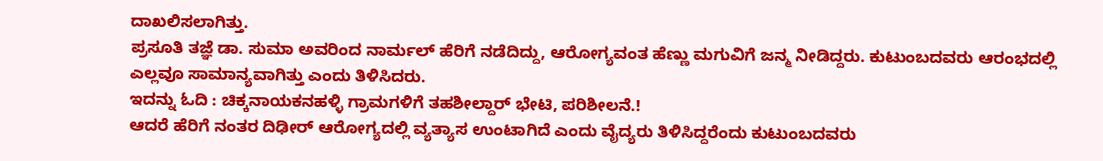ದಾಖಲಿಸಲಾಗಿತ್ತು.
ಪ್ರಸೂತಿ ತಜ್ಞೆ ಡಾ. ಸುಮಾ ಅವರಿಂದ ನಾರ್ಮಲ್ ಹೆರಿಗೆ ನಡೆದಿದ್ದು, ಆರೋಗ್ಯವಂತ ಹೆಣ್ಣು ಮಗುವಿಗೆ ಜನ್ಮ ನೀಡಿದ್ದರು. ಕುಟುಂಬದವರು ಆರಂಭದಲ್ಲಿ ಎಲ್ಲವೂ ಸಾಮಾನ್ಯವಾಗಿತ್ತು ಎಂದು ತಿಳಿಸಿದರು.
ಇದನ್ನು ಓದಿ : ಚಿಕ್ಕನಾಯಕನಹಳ್ಳಿ ಗ್ರಾಮಗಳಿಗೆ ತಹಶೀಲ್ದಾರ್ ಭೇಟಿ, ಪರಿಶೀಲನೆ.!
ಆದರೆ ಹೆರಿಗೆ ನಂತರ ದಿಢೀರ್ ಆರೋಗ್ಯದಲ್ಲಿ ವ್ಯತ್ಯಾಸ ಉಂಟಾಗಿದೆ ಎಂದು ವೈದ್ಯರು ತಿಳಿಸಿದ್ದರೆಂದು ಕುಟುಂಬದವರು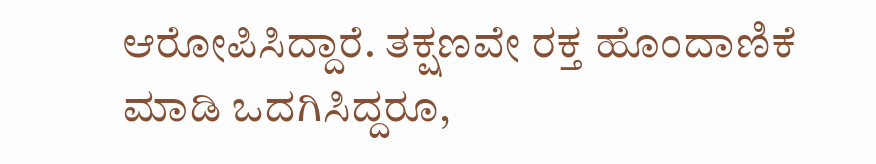ಆರೋಪಿಸಿದ್ದಾರೆ. ತಕ್ಷಣವೇ ರಕ್ತ ಹೊಂದಾಣಿಕೆ ಮಾಡಿ ಒದಗಿಸಿದ್ದರೂ,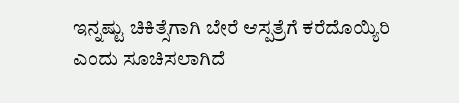ಇನ್ನಷ್ಟು ಚಿಕಿತ್ಸೆಗಾಗಿ ಬೇರೆ ಆಸ್ಪತ್ರೆಗೆ ಕರೆದೊಯ್ಯಿರಿ ಎಂದು ಸೂಚಿಸಲಾಗಿದೆ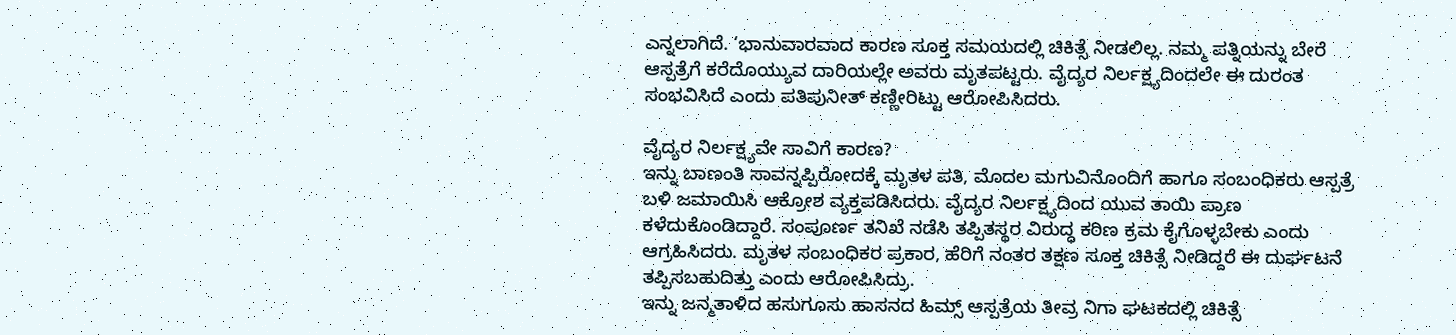ಎನ್ನಲಾಗಿದೆ. ‘ಭಾನುವಾರವಾದ ಕಾರಣ ಸೂಕ್ತ ಸಮಯದಲ್ಲಿ ಚಿಕಿತ್ಸೆ ನೀಡಲಿಲ್ಲ. ನಮ್ಮ ಪತ್ನಿಯನ್ನು ಬೇರೆ ಆಸ್ಪತ್ರೆಗೆ ಕರೆದೊಯ್ಯುವ ದಾರಿಯಲ್ಲೇ ಅವರು ಮೃತಪಟ್ಟರು. ವೈದ್ಯರ ನಿರ್ಲಕ್ಷ್ಯದಿಂದಲೇ ಈ ದುರಂತ ಸಂಭವಿಸಿದೆ ಎಂದು ಪತಿಪುನೀತ್ ಕಣ್ಣೀರಿಟ್ಟು ಆರೋಪಿಸಿದರು.

ವೈದ್ಯರ ನಿರ್ಲಕ್ಷ್ಯವೇ ಸಾವಿಗೆ ಕಾರಣ?
ಇನ್ನು ಬಾಣಂತಿ ಸಾವನ್ನಪ್ಪಿರೋದಕ್ಕೆ ಮೃತಳ ಪತಿ, ಮೊದಲ ಮಗುವಿನೊಂದಿಗೆ ಹಾಗೂ ಸಂಬಂಧಿಕರು ಆಸ್ಪತ್ರೆ ಬಳಿ ಜಮಾಯಿಸಿ ಆಕ್ರೋಶ ವ್ಯಕ್ತಪಡಿಸಿದರು. ವೈದ್ಯರ ನಿರ್ಲಕ್ಷ್ಯದಿಂದ ಯುವ ತಾಯಿ ಪ್ರಾಣ ಕಳೆದುಕೊಂಡಿದ್ದಾರೆ. ಸಂಪೂರ್ಣ ತನಿಖೆ ನಡೆಸಿ ತಪ್ಪಿತಸ್ಥರ ವಿರುದ್ಧ ಕಠಿಣ ಕ್ರಮ ಕೈಗೊಳ್ಳಬೇಕು ಎಂದು ಆಗ್ರಹಿಸಿದರು. ಮೃತಳ ಸಂಬಂಧಿಕರ ಪ್ರಕಾರ, ಹೆರಿಗೆ ನಂತರ ತಕ್ಷಣ ಸೂಕ್ತ ಚಿಕಿತ್ಸೆ ನೀಡಿದ್ದರೆ ಈ ದುರ್ಘಟನೆ ತಪ್ಪಿಸಬಹುದಿತ್ತು ಎಂದು ಆರೋಪಿಸಿದ್ರು.
ಇನ್ನು ಜನ್ಮತಾಳಿದ ಹಸುಗೂಸು ಹಾಸನದ ಹಿಮ್ಸ್ ಆಸ್ಪತ್ರೆಯ ತೀವ್ರ ನಿಗಾ ಘಟಕದಲ್ಲಿ ಚಿಕಿತ್ಸೆ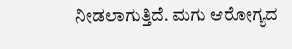ನೀಡಲಾಗುತ್ತಿದೆ. ಮಗು ಆರೋಗ್ಯದ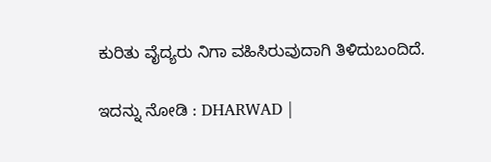ಕುರಿತು ವೈದ್ಯರು ನಿಗಾ ವಹಿಸಿರುವುದಾಗಿ ತಿಳಿದುಬಂದಿದೆ.

ಇದನ್ನು ನೋಡಿ : DHARWAD |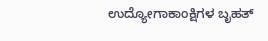ಉದ್ಯೋಗಾಕಾಂಕ್ಷಿಗಳ ಬೃಹತ್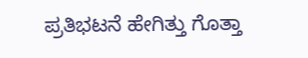ಪ್ರತಿಭಟನೆ ಹೇಗಿತ್ತು ಗೊತ್ತಾ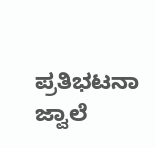ಪ್ರತಿಭಟನಾ ಜ್ವಾಲೆ